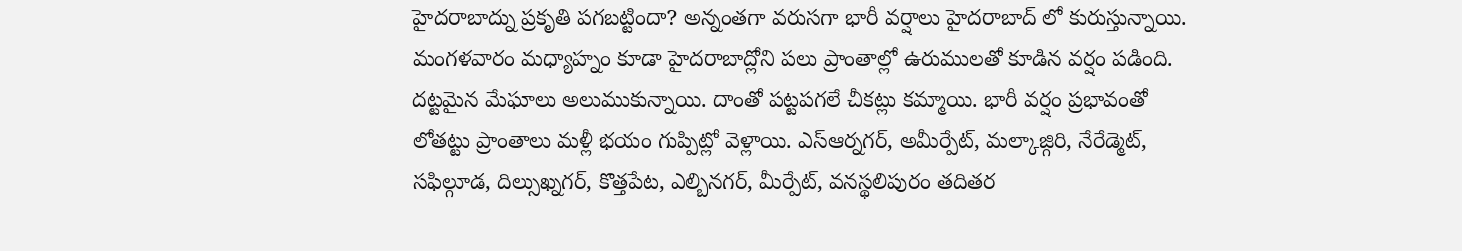హైదరాబాద్ను ప్రకృతి పగబట్టిందా? అన్నంతగా వరుసగా భారీ వర్షాలు హైదరాబాద్ లో కురుస్తున్నాయి. మంగళవారం మధ్యాహ్నం కూడా హైదరాబాద్లోని పలు ప్రాంతాల్లో ఉరుములతో కూడిన వర్షం పడింది. దట్టమైన మేఘాలు అలుముకున్నాయి. దాంతో పట్టపగలే చీకట్లు కమ్మాయి. భారీ వర్షం ప్రభావంతో లోతట్టు ప్రాంతాలు మళ్లీ భయం గుప్పిట్లో వెళ్లాయి. ఎస్ఆర్నగర్, అమీర్పేట్, మల్కాజ్గిరి, నేరేడ్మెట్, సఫిల్గూడ, దిల్సుఖ్నగర్, కొత్తపేట, ఎల్బినగర్, మీర్పేట్, వనస్థలిపురం తదితర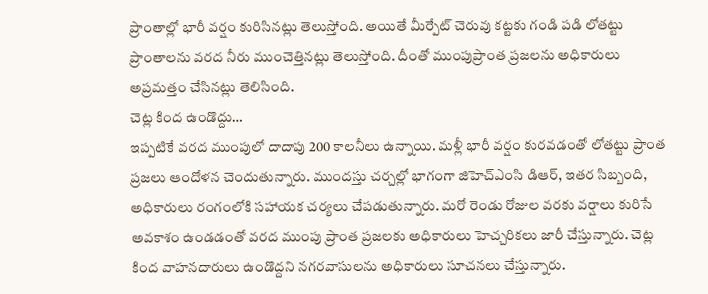ప్రాంతాల్లో భారీ వర్షం కురిసినట్లు తెలుస్తోంది. అయితే మీర్పేట్ చెరువు కట్టకు గండి పడి లోతట్టు ప్రాంతాలను వరద నీరు ముంచెత్తినట్లు తెలుస్తోంది. దీంతో ముంపుప్రాంత ప్రజలను అధికారులు అప్రమత్తం చేసినట్లు తెలిసింది.
చెట్ల కింద ఉండొద్దు…
ఇప్పటికే వరద ముంపులో దాదాపు 200 కాలనీలు ఉన్నాయి. మళ్లీ భారీ వర్షం కురవడంతో లోతట్టు ప్రాంత ప్రజలు ఆందోళన చెందుతున్నారు. ముందస్తు చర్చల్లో భాగంగా జిహెచ్ఎంసి డిఆర్, ఇతర సిబ్బంది, అధికారులు రంగంలోకి సహాయక చర్యలు చేపడుతున్నారు. మరో రెండు రోజుల వరకు వర్షాలు కురిసే అవకాశం ఉండడంతో వరద ముంపు ప్రాంత ప్రజలకు అధికారులు హెచ్చరికలు జారీ చేస్తున్నారు. చెట్ల కింద వాహనదారులు ఉండొద్దని నగరవాసులను అధికారులు సూచనలు చేస్తున్నారు.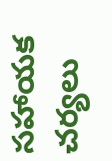సహాయక చర్యలు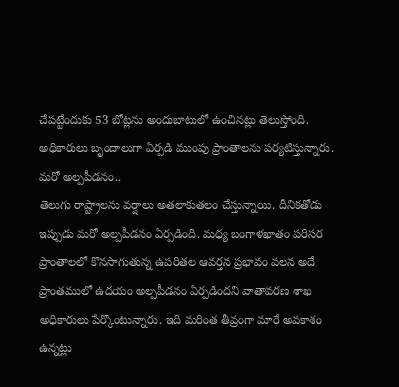చేపట్టేందుకు 53 బోట్లను అందుబాటులో ఉంచినట్లు తెలుస్తోంది. అధికారులు బృందాలుగా ఏర్పడి ముంపు ప్రాంతాలను పర్యటిస్తున్నారు.
మరో అల్పపీడనం..
తెలుగు రాష్ట్రాలను వర్షాలు అతలాకుతలం చేస్తున్నాయి. దీనికతోడు ఇప్పుడు మరో అల్పపీడనం ఏర్పడింది. మధ్య బంగాళఖాతం పరిసర ప్రాంతాలలో కొనసాగుతున్న ఉపరితల ఆవర్తన ప్రభావం వలన అదే ప్రాంతములో ఉదయం అల్పపీడనం ఏర్పడిందని వాతావరణ శాఖ అధికారులు పేర్కొంటున్నారు. ఇది మరింత తీవ్రంగా మారే అవకాశం ఉన్నట్లు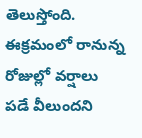తెలుస్తోంది. ఈక్రమంలో రానున్న రోజుల్లో వర్షాలు పడే వీలుందని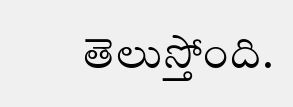తెలుస్తోంది.